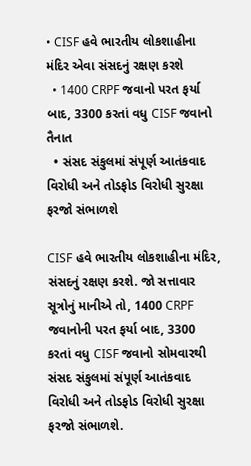• CISF હવે ભારતીય લોકશાહીના મંદિર એવા સંસદનું રક્ષણ કરશે
  • 1400 CRPF જવાનો પરત ફર્યા બાદ, 3300 કરતાં વધુ CISF જવાનો તૈનાત
  • સંસદ સંકુલમાં સંપૂર્ણ આતંકવાદ વિરોધી અને તોડફોડ વિરોધી સુરક્ષા ફરજો સંભાળશે

CISF હવે ભારતીય લોકશાહીના મંદિર, સંસદનું રક્ષણ કરશે. જો સત્તાવાર સૂત્રોનું માનીએ તો, 1400 CRPF જવાનોની પરત ફર્યા બાદ, 3300 કરતાં વધુ CISF જવાનો સોમવારથી સંસદ સંકુલમાં સંપૂર્ણ આતંકવાદ વિરોધી અને તોડફોડ વિરોધી સુરક્ષા ફરજો સંભાળશે.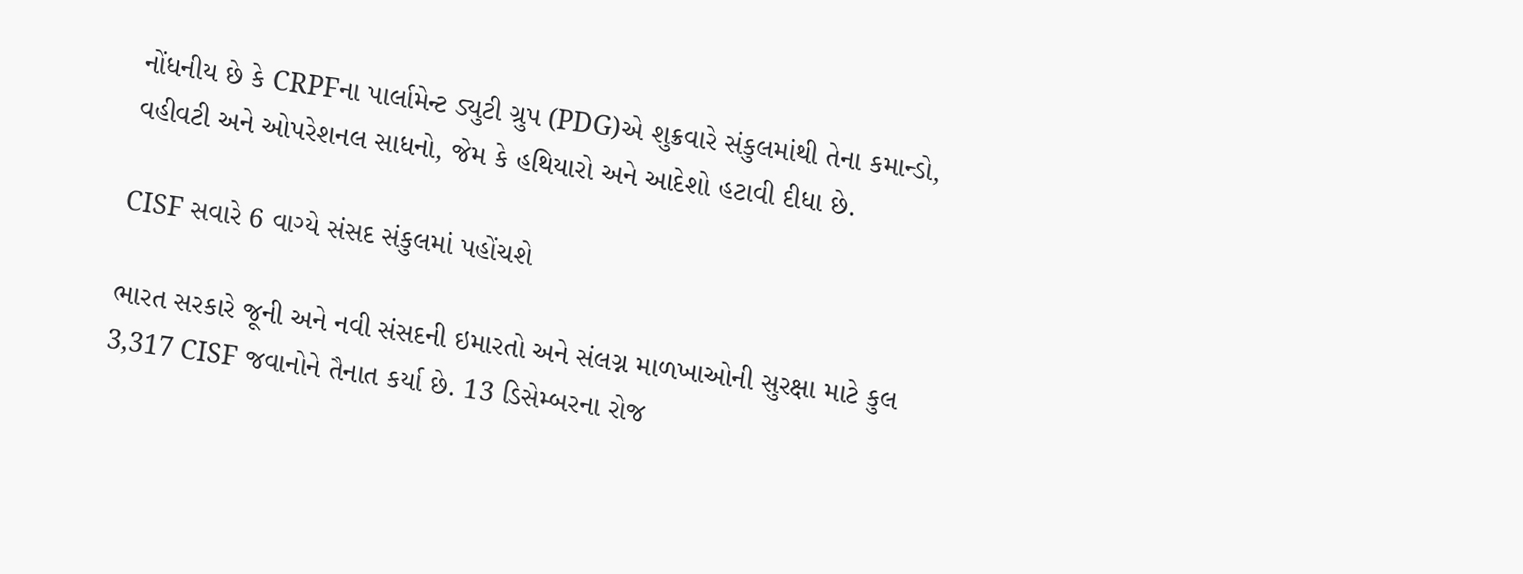નોંધનીય છે કે CRPFના પાર્લામેન્ટ ડ્યુટી ગ્રુપ (PDG)એ શુક્રવારે સંકુલમાંથી તેના કમાન્ડો, વહીવટી અને ઓપરેશનલ સાધનો, જેમ કે હથિયારો અને આદેશો હટાવી દીધા છે.

CISF સવારે 6 વાગ્યે સંસદ સંકુલમાં પહોંચશે

ભારત સરકારે જૂની અને નવી સંસદની ઇમારતો અને સંલગ્ન માળખાઓની સુરક્ષા માટે કુલ 3,317 CISF જવાનોને તૈનાત કર્યા છે. 13 ડિસેમ્બરના રોજ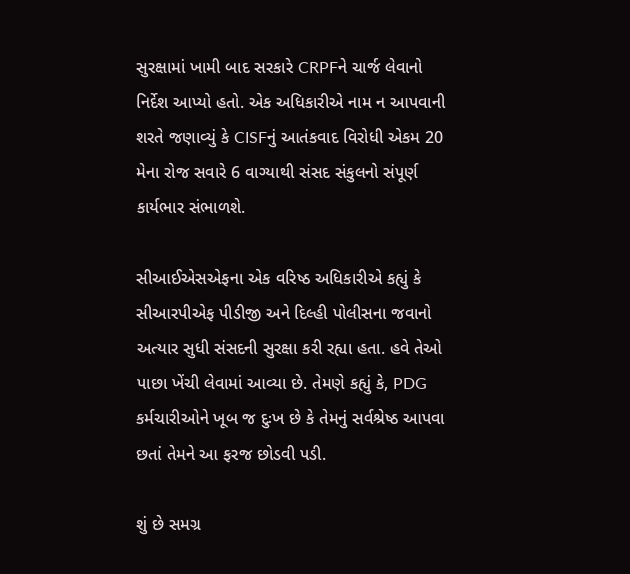સુરક્ષામાં ખામી બાદ સરકારે CRPFને ચાર્જ લેવાનો નિર્દેશ આપ્યો હતો. એક અધિકારીએ નામ ન આપવાની શરતે જણાવ્યું કે CISFનું આતંકવાદ વિરોધી એકમ 20 મેના રોજ સવારે 6 વાગ્યાથી સંસદ સંકુલનો સંપૂર્ણ કાર્યભાર સંભાળશે.

સીઆઈએસએફના એક વરિષ્ઠ અધિકારીએ કહ્યું કે સીઆરપીએફ પીડીજી અને દિલ્હી પોલીસના જવાનો અત્યાર સુધી સંસદની સુરક્ષા કરી રહ્યા હતા. હવે તેઓ પાછા ખેંચી લેવામાં આવ્યા છે. તેમણે કહ્યું કે, PDG કર્મચારીઓને ખૂબ જ દુઃખ છે કે તેમનું સર્વશ્રેષ્ઠ આપવા છતાં તેમને આ ફરજ છોડવી પડી.

શું છે સમગ્ર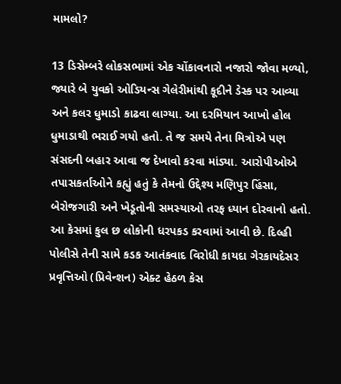મામલો?

13 ડિસેમ્બરે લોકસભામાં એક ચોંકાવનારો નજારો જોવા મળ્યો, જ્યારે બે યુવકો ઓડિયન્સ ગેલેરીમાંથી કૂદીને ડેસ્ક પર આવ્યા અને કલર ધુમાડો કાઢવા લાગ્યા. આ દરમિયાન આખો હોલ ધુમાડાથી ભરાઈ ગયો હતો. તે જ સમયે તેના મિત્રોએ પણ સંસદની બહાર આવા જ દેખાવો કરવા માંડ્યા. આરોપીઓએ તપાસકર્તાઓને કહ્યું હતું કે તેમનો ઉદ્દેશ્ય મણિપુર હિંસા, બેરોજગારી અને ખેડૂતોની સમસ્યાઓ તરફ ધ્યાન દોરવાનો હતો. આ કેસમાં કુલ છ લોકોની ધરપકડ કરવામાં આવી છે. દિલ્હી પોલીસે તેની સામે કડક આતંકવાદ વિરોધી કાયદા ગેરકાયદેસર પ્રવૃત્તિઓ (પ્રિવેન્શન) એક્ટ હેઠળ કેસ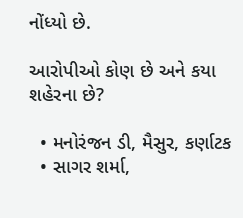નોંધ્યો છે.

આરોપીઓ કોણ છે અને કયા શહેરના છે?

  • મનોરંજન ડી, મૈસુર, કર્ણાટક
  • સાગર શર્મા,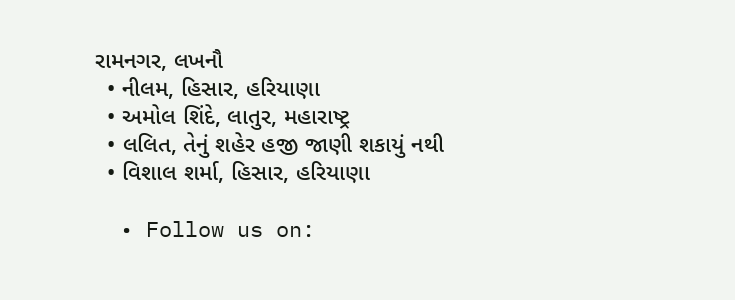રામનગર, લખનૌ
  • નીલમ, હિસાર, હરિયાણા
  • અમોલ શિંદે, લાતુર, મહારાષ્ટ્ર
  • લલિત, તેનું શહેર હજી જાણી શકાયું નથી
  • વિશાલ શર્મા, હિસાર, હરિયાણા

  • Follow us on: